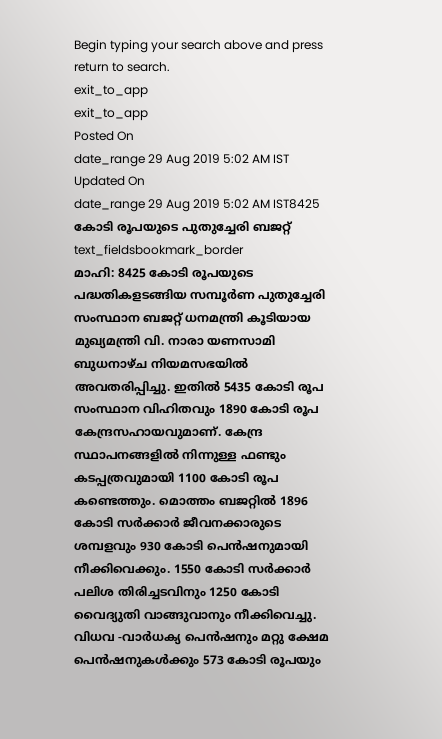Begin typing your search above and press return to search.
exit_to_app
exit_to_app
Posted On
date_range 29 Aug 2019 5:02 AM IST Updated On
date_range 29 Aug 2019 5:02 AM IST8425 കോടി രൂപയുടെ പുതുച്ചേരി ബജറ്റ്
text_fieldsbookmark_border
മാഹി: 8425 കോടി രൂപയുടെ പദ്ധതികളടങ്ങിയ സമ്പൂർണ പുതുച്ചേരി സംസ്ഥാന ബജറ്റ് ധനമന്ത്രി കൂടിയായ മുഖ്യമന്ത്രി വി. നാരാ യണസാമി ബുധനാഴ്ച നിയമസഭയിൽ അവതരിപ്പിച്ചു. ഇതിൽ 5435 കോടി രൂപ സംസ്ഥാന വിഹിതവും 1890 കോടി രൂപ കേന്ദ്രസഹായവുമാണ്. കേന്ദ്ര സ്ഥാപനങ്ങളിൽ നിന്നുള്ള ഫണ്ടും കടപ്പത്രവുമായി 1100 കോടി രൂപ കണ്ടെത്തും. മൊത്തം ബജറ്റിൽ 1896 കോടി സർക്കാർ ജീവനക്കാരുടെ ശമ്പളവും 930 കോടി പെൻഷനുമായി നീക്കിവെക്കും. 1550 കോടി സർക്കാർ പലിശ തിരിച്ചടവിനും 1250 കോടി വൈദ്യുതി വാങ്ങുവാനും നീക്കിവെച്ചു. വിധവ -വാർധക്യ പെൻഷനും മറ്റു ക്ഷേമ പെൻഷനുകൾക്കും 573 കോടി രൂപയും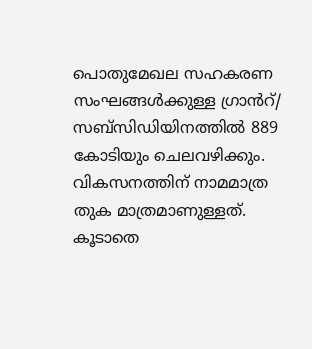പൊതുമേഖല സഹകരണ സംഘങ്ങൾക്കുള്ള ഗ്രാൻറ്/ സബ്സിഡിയിനത്തിൽ 889 കോടിയും ചെലവഴിക്കും. വികസനത്തിന് നാമമാത്ര തുക മാത്രമാണുള്ളത്. കൂടാതെ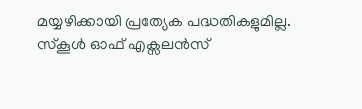മയ്യഴിക്കായി പ്രത്യേക പദ്ധതികളുമില്ല. സ്കൂൾ ഓഫ് എക്സലൻസ്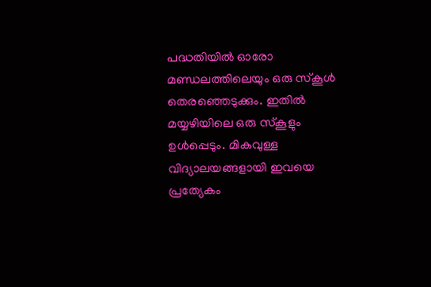പദ്ധതിയിൽ ഓരോ മണ്ഡലത്തിലെയും ഒരു സ്കൂൾ തെരഞ്ഞെടുക്കും. ഇതിൽ മയ്യഴിയിലെ ഒരു സ്കൂളും ഉൾപ്പെടും. മികവുള്ള വിദ്യാലയങ്ങളായി ഇവയെ പ്രത്യേകം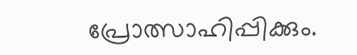പ്രോത്സാഹിപ്പിക്കും.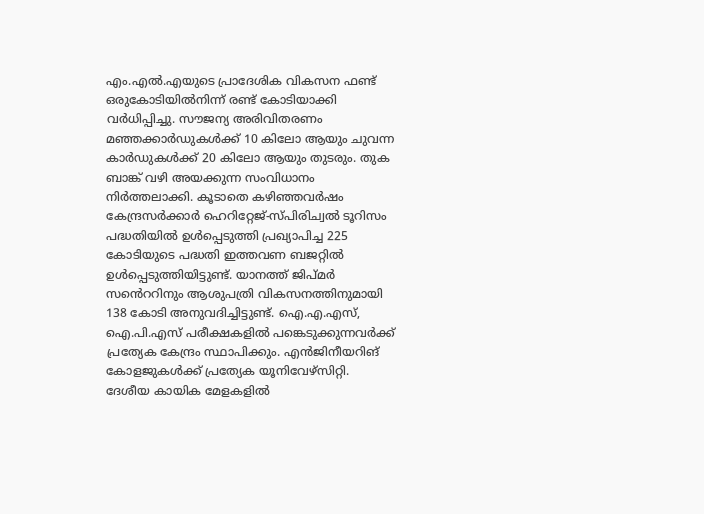എം.എൽ.എയുടെ പ്രാദേശിക വികസന ഫണ്ട് ഒരുകോടിയിൽനിന്ന് രണ്ട് കോടിയാക്കി വർധിപ്പിച്ചു. സൗജന്യ അരിവിതരണം മഞ്ഞക്കാർഡുകൾക്ക് 10 കിലോ ആയും ചുവന്ന കാർഡുകൾക്ക് 20 കിലോ ആയും തുടരും. തുക ബാങ്ക് വഴി അയക്കുന്ന സംവിധാനം നിർത്തലാക്കി. കൂടാതെ കഴിഞ്ഞവർഷം കേന്ദ്രസർക്കാർ ഹെറിറ്റേജ്-സ്പിരിച്വൽ ടൂറിസം പദ്ധതിയിൽ ഉൾപ്പെടുത്തി പ്രഖ്യാപിച്ച 225 കോടിയുടെ പദ്ധതി ഇത്തവണ ബജറ്റിൽ ഉൾപ്പെടുത്തിയിട്ടുണ്ട്. യാനത്ത് ജിപ്മർ സൻെററിനും ആശുപത്രി വികസനത്തിനുമായി 138 കോടി അനുവദിച്ചിട്ടുണ്ട്. ഐ.എ.എസ്, ഐ.പി.എസ് പരീക്ഷകളിൽ പങ്കെടുക്കുന്നവർക്ക് പ്രത്യേക കേന്ദ്രം സ്ഥാപിക്കും. എൻജിനീയറിങ് കോളജുകൾക്ക് പ്രത്യേക യൂനിവേഴ്സിറ്റി. ദേശീയ കായിക മേളകളിൽ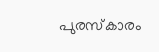പുരസ്കാരം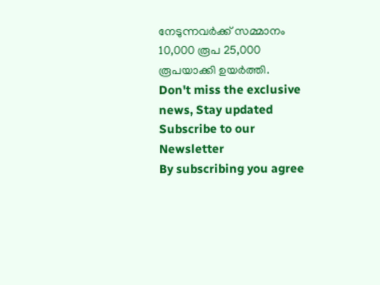നേടുന്നവർക്ക് സമ്മാനം 10,000 രൂപ 25,000 രൂപയാക്കി ഉയർത്തി.
Don't miss the exclusive news, Stay updated
Subscribe to our Newsletter
By subscribing you agree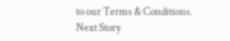to our Terms & Conditions.
Next Story